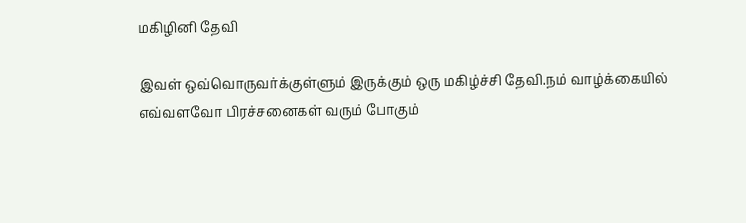மகிழினி தேவி

இவள் ஒவ்வொருவர்க்குள்ளும் இருக்கும் ஒரு மகிழ்ச்சி தேவி.நம் வாழ்க்கையில் எவ்வளவோ பிரச்சனைகள் வரும் போகும்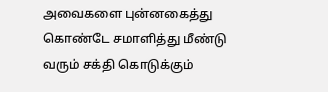அவைகளை புன்னகைத்து கொண்டே சமாளித்து மீண்டு வரும் சக்தி கொடுக்கும்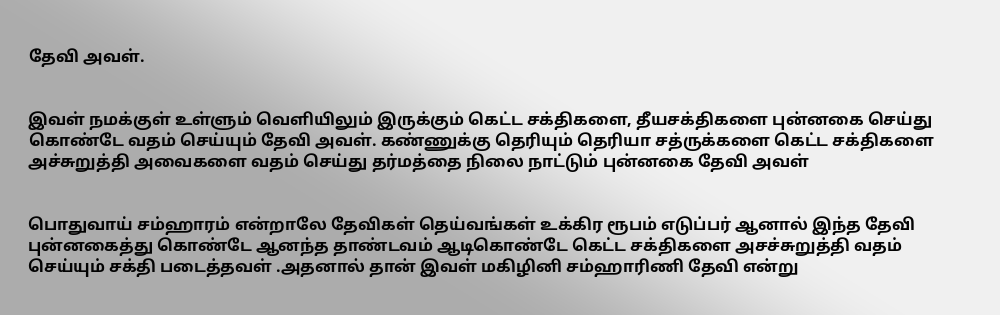தேவி அவள்.


இவள் நமக்குள் உள்ளும் வெளியிலும் இருக்கும் கெட்ட சக்திகளை, தீயசக்திகளை புன்னகை செய்து கொண்டே வதம் செய்யும் தேவி அவள். கண்ணுக்கு தெரியும் தெரியா சத்ருக்களை கெட்ட சக்திகளை அச்சுறுத்தி அவைகளை வதம் செய்து தர்மத்தை நிலை நாட்டும் புன்னகை தேவி அவள்


பொதுவாய் சம்ஹாரம் என்றாலே தேவிகள் தெய்வங்கள் உக்கிர ரூபம் எடுப்பர் ஆனால் இந்த தேவி புன்னகைத்து கொண்டே ஆனந்த தாண்டவம் ஆடிகொண்டே கெட்ட சக்திகளை அசச்சுறுத்தி வதம் செய்யும் சக்தி படைத்தவள் .அதனால் தான் இவள் மகிழினி சம்ஹாரிணி தேவி என்று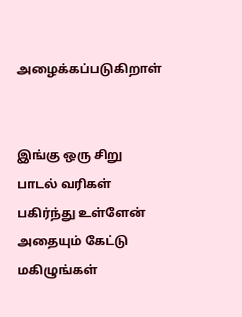அழைக்கப்படுகிறாள்


இங்கு ஒரு சிறு பாடல் வரிகள் பகிர்ந்து உள்ளேன் அதையும் கேட்டு மகிழுங்கள்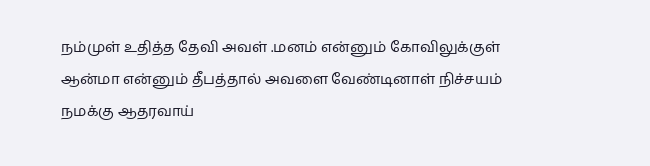நம்முள் உதித்த தேவி அவள் .மனம் என்னும் கோவிலுக்குள் ஆன்மா என்னும் தீபத்தால் அவளை வேண்டினாள் நிச்சயம் நமக்கு ஆதரவாய்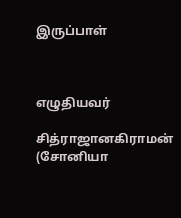இருப்பாள்



எழுதியவர்

சித்ராஜானகிராமன் (சோனியா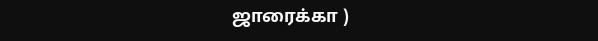ஜாரைக்கா )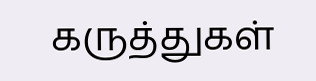கருத்துகள்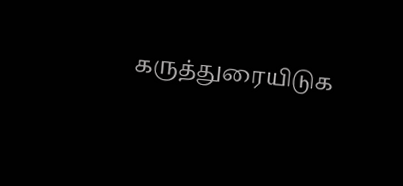கருத்துரையிடுக